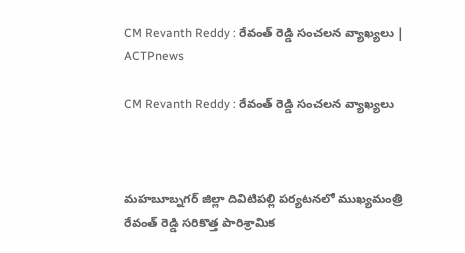CM Revanth Reddy : రేవంత్ రెడ్డి సంచలన వ్యాఖ్యలు | ACTPnews

CM Revanth Reddy : రేవంత్ రెడ్డి సంచలన వ్యాఖ్యలు



మహబూబ్నగర్ జిల్లా దివిటిపల్లి పర్యటనలో ముఖ్యమంత్రి రేవంత్ రెడ్డి సరికొత్త పారిశ్రామిక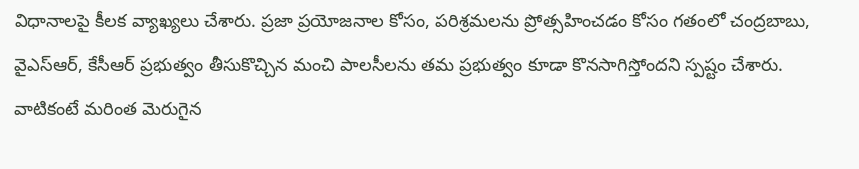విధానాలపై కీలక వ్యాఖ్యలు చేశారు. ప్రజా ప్రయోజనాల కోసం, పరిశ్రమలను ప్రోత్సహించడం కోసం గతంలో చంద్రబాబు, వైఎస్ఆర్, కేసీఆర్ ప్రభుత్వం తీసుకొచ్చిన మంచి పాలసీలను తమ ప్రభుత్వం కూడా కొనసాగిస్తోందని స్పష్టం చేశారు. వాటికంటే మరింత మెరుగైన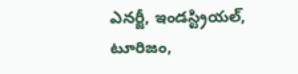ఎనర్జీ, ఇండస్ట్రియల్, టూరిజం,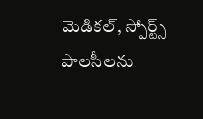మెడికల్, స్పోర్ట్స్ పాలసీలను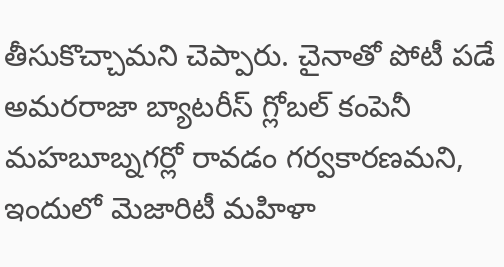తీసుకొచ్చామని చెప్పారు. చైనాతో పోటీ పడే అమరరాజా బ్యాటరీస్ గ్లోబల్ కంపెనీ మహబూబ్నగర్లో రావడం గర్వకారణమని, ఇందులో మెజారిటీ మహిళా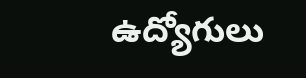ఉద్యోగులు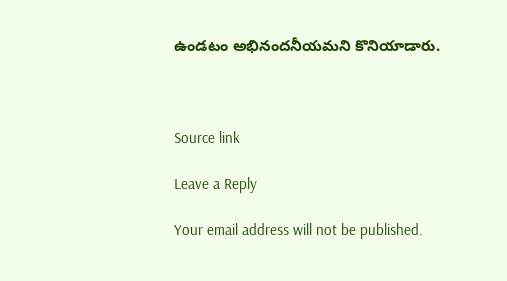ఉండటం అభినందనీయమని కొనియాడారు.



Source link

Leave a Reply

Your email address will not be published.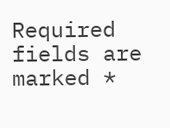Required fields are marked *